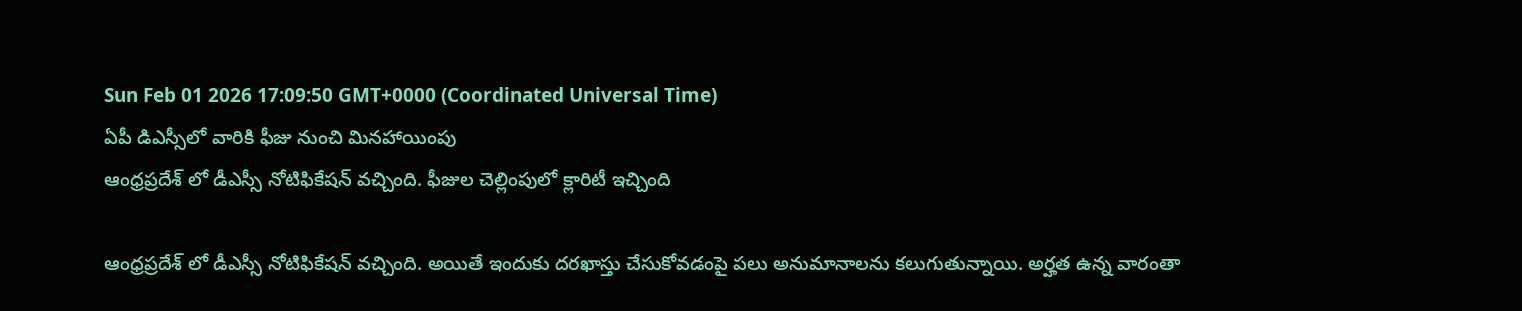Sun Feb 01 2026 17:09:50 GMT+0000 (Coordinated Universal Time)
ఏపీ డిఎస్సీలో వారికి ఫీజు నుంచి మినహాయింపు
ఆంధ్రప్రదేశ్ లో డీఎస్సీ నోటిఫికేషన్ వచ్చింది. ఫీజుల చెల్లింపులో క్లారిటీ ఇచ్చింది

ఆంధ్రప్రదేశ్ లో డీఎస్సీ నోటిఫికేషన్ వచ్చింది. అయితే ఇందుకు దరఖాస్తు చేసుకోవడంపై పలు అనుమానాలను కలుగుతున్నాయి. అర్హత ఉన్న వారంతా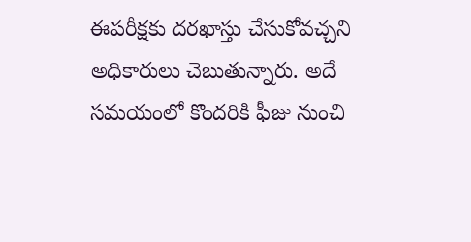ఈపరీక్షకు దరఖాస్తు చేసుకోవచ్చని అధికారులు చెబుతున్నారు. అదే సమయంలో కొందరికి ఫీజు నుంచి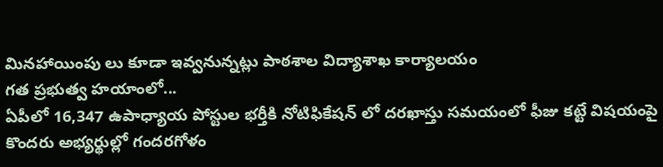మినహాయింపు లు కూడా ఇవ్వనున్నట్లు పాఠశాల విద్యాశాఖ కార్యాలయం
గత ప్రభుత్వ హయాంలో...
ఏపీలో 16,347 ఉపాధ్యాయ పోస్టుల భర్తీకి నోటిఫికేషన్ లో దరఖాస్తు సమయంలో ఫీజు కట్టే విషయంపై కొందరు అభ్యర్థుల్లో గందరగోళం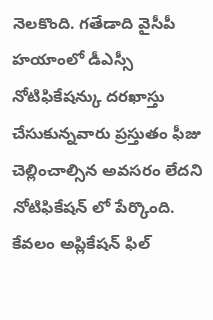నెలకొంది. గతేడాది వైసీపీ హయాంలో డీఎస్సీ నోటిఫికేషన్కు దరఖాస్తు చేసుకున్నవారు ప్రస్తుతం ఫీజు చెల్లించాల్సిన అవసరం లేదని నోటిఫికేషన్ లో పేర్కొంది. కేవలం అప్లికేషన్ ఫిల్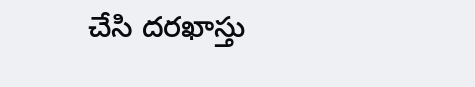చేసి దరఖాస్తు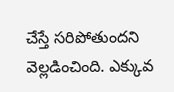చేస్తే సరిపోతుందని వెల్లడించింది. ఎక్కువ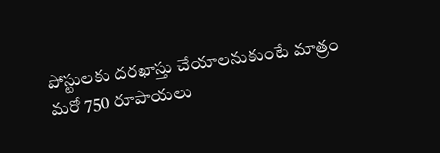పోస్టులకు దరఖాస్తు చేయాలనుకుంటే మాత్రం మరో 750 రూపాయలు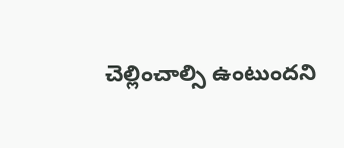చెల్లించాల్సి ఉంటుందని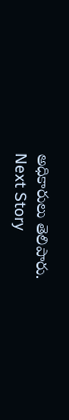అధికారులు తెలిపారు.
Next Story